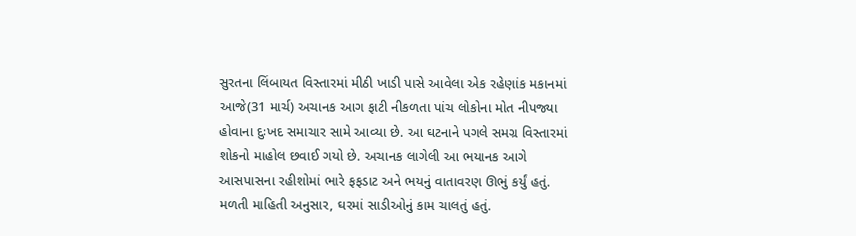સુરતના લિંબાયત વિસ્તારમાં મીઠી ખાડી પાસે આવેલા એક રહેણાંક મકાનમાં આજે(31 માર્ચ) અચાનક આગ ફાટી નીકળતા પાંચ લોકોના મોત નીપજ્યા હોવાના દુઃખદ સમાચાર સામે આવ્યા છે. આ ઘટનાને પગલે સમગ્ર વિસ્તારમાં શોકનો માહોલ છવાઈ ગયો છે. અચાનક લાગેલી આ ભયાનક આગે આસપાસના રહીશોમાં ભારે ફફડાટ અને ભયનું વાતાવરણ ઊભું કર્યું હતું.
મળતી માહિતી અનુસાર, ઘરમાં સાડીઓનું કામ ચાલતું હતું.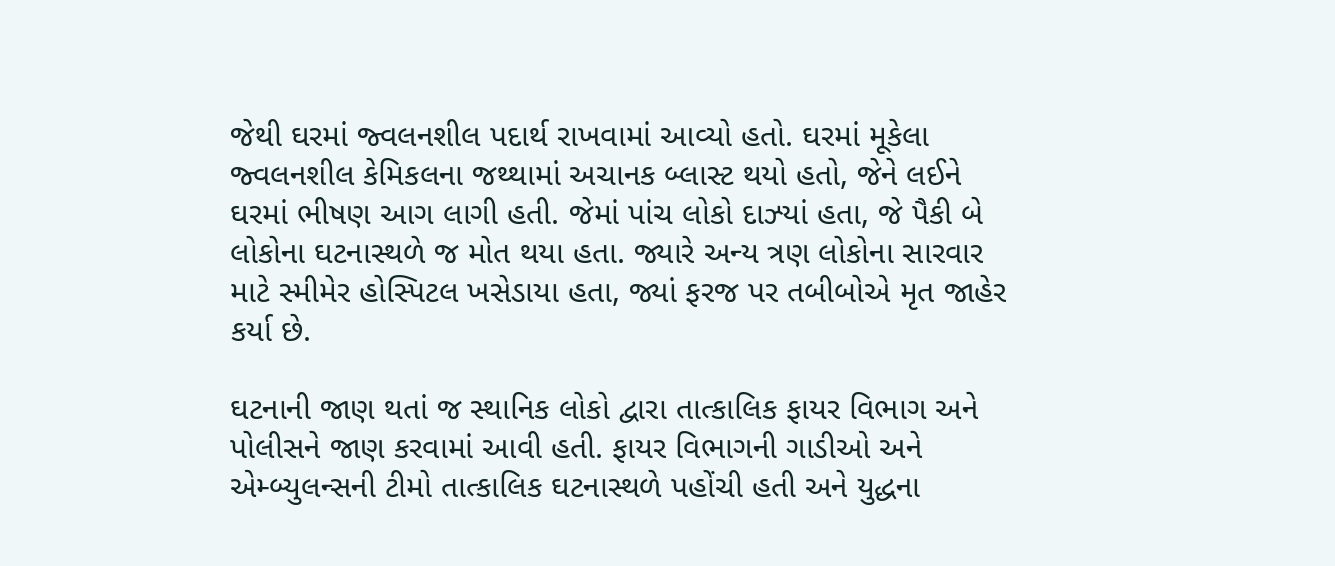જેથી ઘરમાં જ્વલનશીલ પદાર્થ રાખવામાં આવ્યો હતો. ઘરમાં મૂકેલા જ્વલનશીલ કેમિકલના જથ્થામાં અચાનક બ્લાસ્ટ થયો હતો, જેને લઈને ઘરમાં ભીષણ આગ લાગી હતી. જેમાં પાંચ લોકો દાઝ્યાં હતા, જે પૈકી બે લોકોના ઘટનાસ્થળે જ મોત થયા હતા. જ્યારે અન્ય ત્રણ લોકોના સારવાર માટે સ્મીમેર હોસ્પિટલ ખસેડાયા હતા, જ્યાં ફરજ પર તબીબોએ મૃત જાહેર કર્યા છે.

ઘટનાની જાણ થતાં જ સ્થાનિક લોકો દ્વારા તાત્કાલિક ફાયર વિભાગ અને પોલીસને જાણ કરવામાં આવી હતી. ફાયર વિભાગની ગાડીઓ અને એમ્બ્યુલન્સની ટીમો તાત્કાલિક ઘટનાસ્થળે પહોંચી હતી અને યુદ્ધના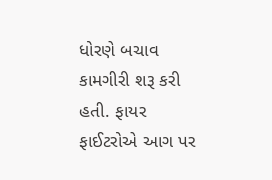ધોરણે બચાવ કામગીરી શરૂ કરી હતી. ફાયર ફાઈટરોએ આગ પર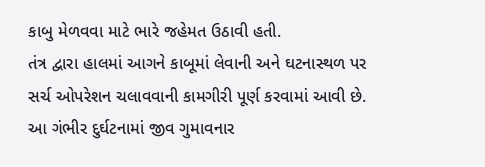કાબુ મેળવવા માટે ભારે જહેમત ઉઠાવી હતી.
તંત્ર દ્વારા હાલમાં આગને કાબૂમાં લેવાની અને ઘટનાસ્થળ પર સર્ચ ઓપરેશન ચલાવવાની કામગીરી પૂર્ણ કરવામાં આવી છે. આ ગંભીર દુર્ઘટનામાં જીવ ગુમાવનાર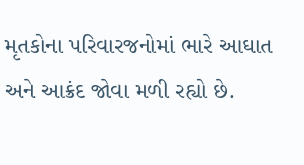મૃતકોના પરિવારજનોમાં ભારે આઘાત અને આક્રંદ જોવા મળી રહ્યો છે.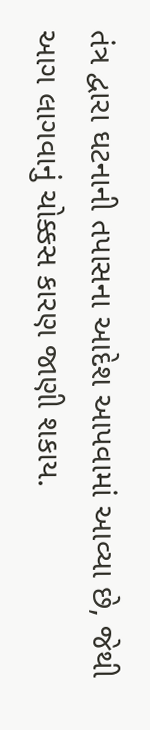તંત્ર દ્વારા ઘટનાની તપાસના આદેશ આપવામાં આવ્યા છે, જેથી આગ લાગવાનું ચોક્કસ કારણ જાણી શકાય.